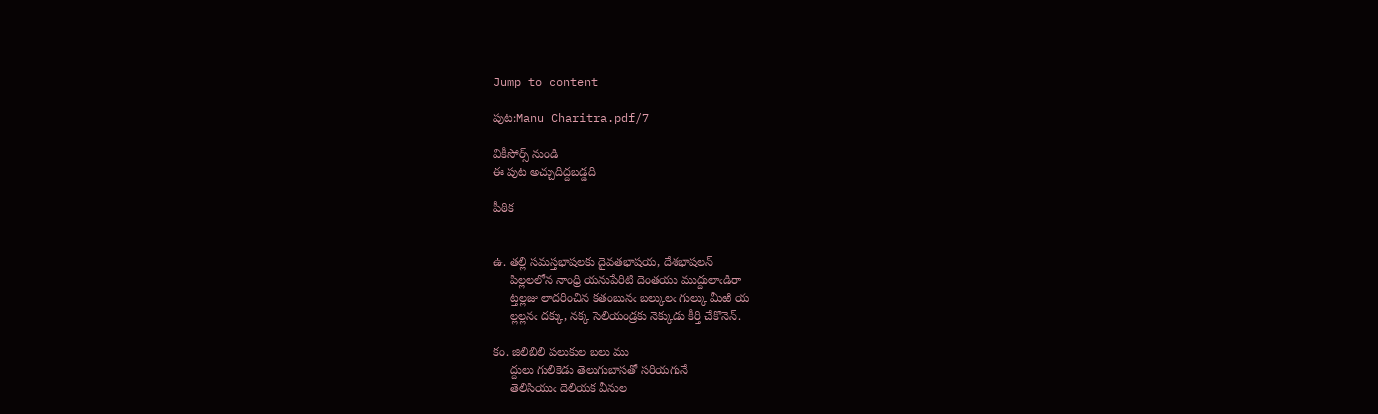Jump to content

పుట:Manu Charitra.pdf/7

వికీసోర్స్ నుండి
ఈ పుట అచ్చుదిద్దబడ్డది

పీఠిక


ఉ. తల్లి సమస్తభాషలకు దైవతభాషయ, దేశభాషలన్
     పిల్లలలోన నాంధ్రి యనుపేరిటి దెంతయు ముద్దులాఁడిరా
     ట్తల్లజు లాదరించిన కతంబునఁ బల్కులఁ గుల్కు మీఱి య
     ల్లల్లనఁ దక్కు, నక్క సెలియండ్రకు నెక్కుడు కీర్తి చేకొనెన్.

కం. జిలిబిలి పలుకుల బలు ము
     ద్దులు గులికెడు తెలుగుబాసతో సరియగునే
     తెలిసియుఁ దెలియక వీనుల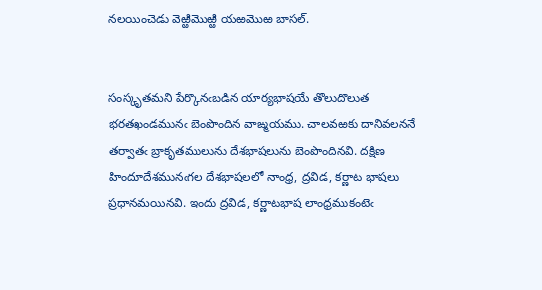నలయించెడు వెఱ్ఱిమొఱ్ఱి యఱమొఱ బాసల్.


సంస్కృతమని పేర్కొనఁబడిన యార్యభాషయే తొలుదొలుత భరతఖండమునఁ బెంపొందిన వాఙ్మయము. చాలవఱకు దానివలననే తర్వాతఁ బ్రాకృతములును దేశభాషలును బెంపొందినవి. దక్షిణ హిందూదేశమునఁగల దేశభాషలలో నాంధ్ర, ద్రవిడ, కర్ణాట భాషలు ప్రధానమయినవి. ఇందు ద్రవిడ, కర్ణాటభాష లాంధ్రముకంటెఁ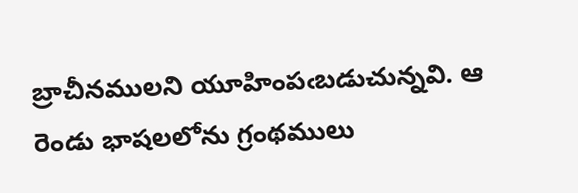బ్రాచీనములని యూహింపఁబడుచున్నవి. ఆ రెండు భాషలలోను గ్రంథములు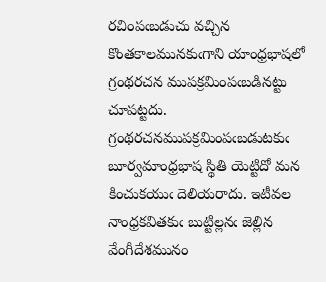రచింపఁబడుచు వచ్చిన కొంతకాలమునకుఁగాని యాంధ్రభాషలో గ్రంథరచన ముపక్రమింపఁబడినట్టు చూపట్టదు. గ్రంథరచనముపక్రమింపఁబడుటకుఁ బూర్వమాంధ్రభాష స్థితి యెట్టిదో మన కించుకయుఁ దెలియరాదు. ఇటీవల నాంధ్రకవితకుఁ బుట్టిల్లనఁ జెల్లిన వేంగీదేశమునం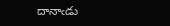దానాఁడు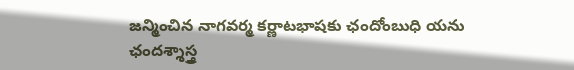జన్మించిన నాగవర్మ కర్ణాటభాషకు ఛందోంబుధి యను ఛందశ్శాస్త్ర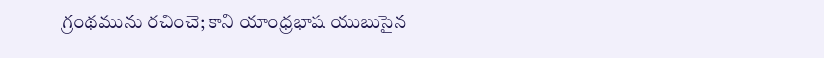గ్రంథమును రచించె; కాని యాంధ్రభాష యుబుసైన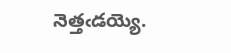నెత్తఁడయ్యె.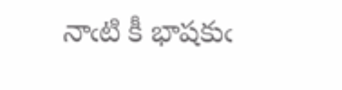నాఁటి కీ భాషకుఁ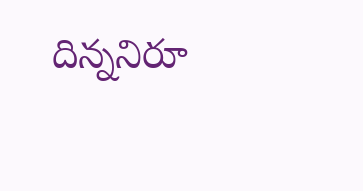దిన్ననిరూ